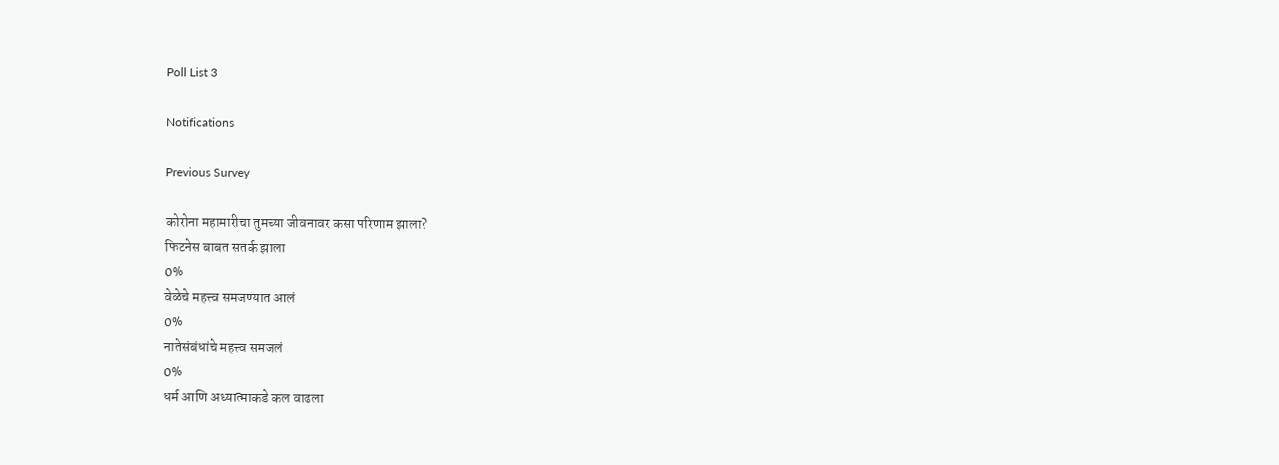Poll List 3

Notifications

Previous Survey

कोरोना महामारीचा तुमच्या जीवनावर कसा परिणाम झाला?
फिटनेस बाबत सतर्क झाला
0%
वेळेचे महत्त्व समजण्यात आलं
0%
नातेसंबंधांचे महत्त्व समजलं
0%
धर्म आणि अध्यात्माकडे कल वाढला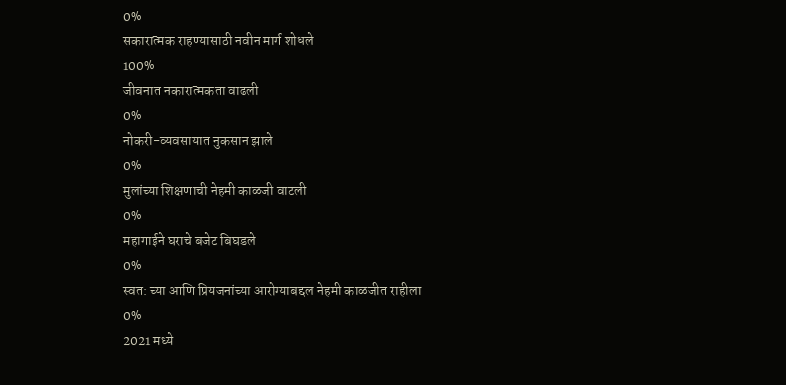0%
सकारात्मक राहण्यासाठी नवीन मार्ग शोधले
100%
जीवनात नकारात्मकता वाढली
0%
नोकरी-व्यवसायात नुकसान झाले
0%
मुलांच्या शिक्षणाची नेहमी काळजी वाटली
0%
महागाईने घराचे बजेट बिघडले
0%
स्वत: च्या आणि प्रियजनांच्या आरोग्याबद्दल नेहमी काळजीत राहीला
0%
2021 मध्ये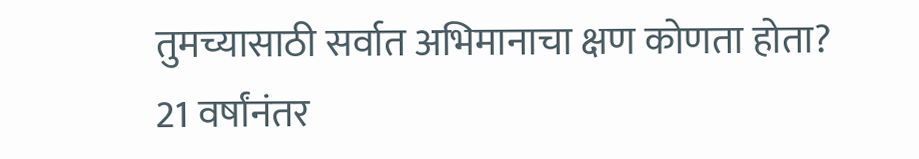तुमच्यासाठी सर्वात अभिमानाचा क्षण कोणता होता?
21 वर्षांनंतर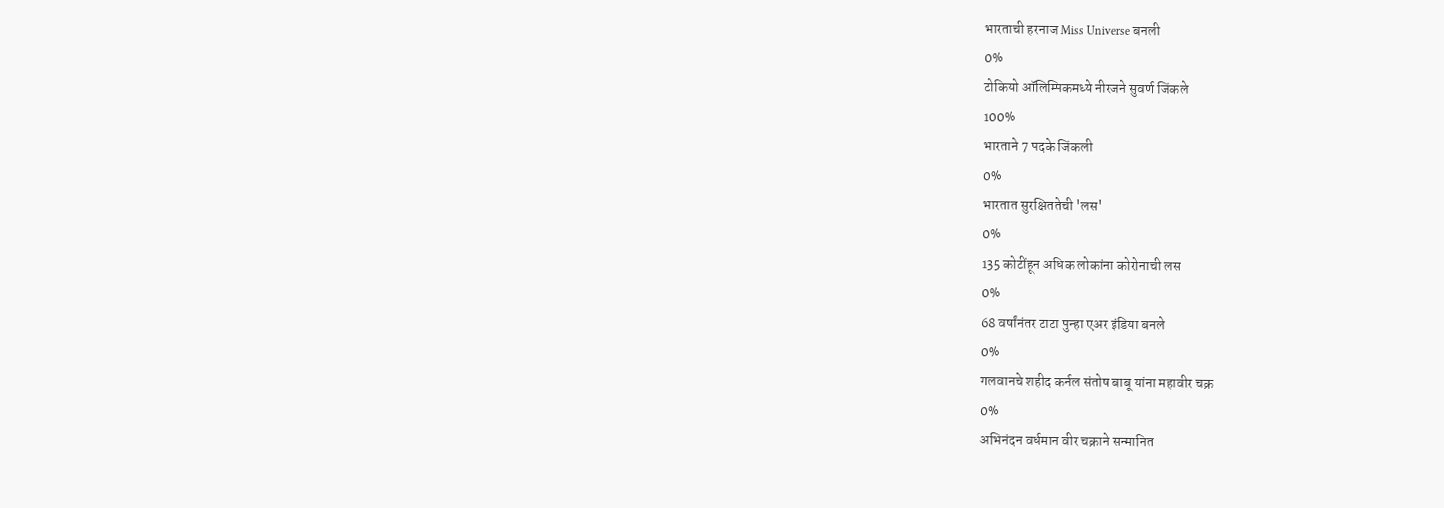भारताची हरनाज Miss Universe बनली
0%
टोकियो ऑलिम्पिकमध्ये नीरजने सुवर्ण जिंकले
100%
भारताने 7 पदके जिंकली
0%
भारतात सुरक्षिततेची 'लस'
0%
135 कोटींहून अधिक लोकांना कोरोनाची लस
0%
68 वर्षांनंतर टाटा पुन्हा एअर इंडिया बनले
0%
गलवानचे शहीद कर्नल संतोष बाबू यांना महावीर चक्र
0%
अभिनंदन वर्धमान वीर चक्राने सन्मानित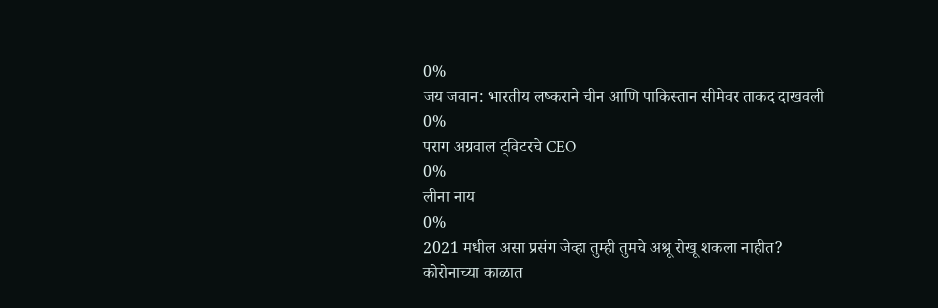0%
जय जवान: भारतीय लष्कराने चीन आणि पाकिस्तान सीमेवर ताकद दाखवली
0%
पराग अग्रवाल ट्विटरचे CEO
0%
लीना नाय
0%
2021 मधील असा प्रसंग जेव्हा तुम्ही तुमचे अश्रू रोखू शकला नाहीत?
कोरोनाच्या काळात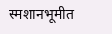स्मशानभूमीत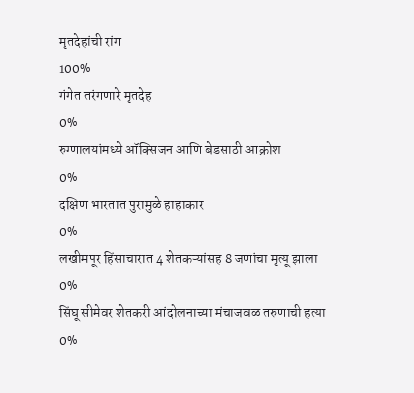मृतदेहांची रांग
100%
गंगेत तरंगणारे मृतदेह
0%
रुग्णालयांमध्ये ऑक्सिजन आणि बेडसाठी आक्रोश
0%
दक्षिण भारतात पुरामुळे हाहाकार
0%
लखीमपूर हिंसाचारात 4 शेतकऱ्यांसह 8 जणांचा मृत्यू झाला
0%
सिंघू सीमेवर शेतकरी आंदोलनाच्या मंचाजवळ तरुणाची हत्या
0%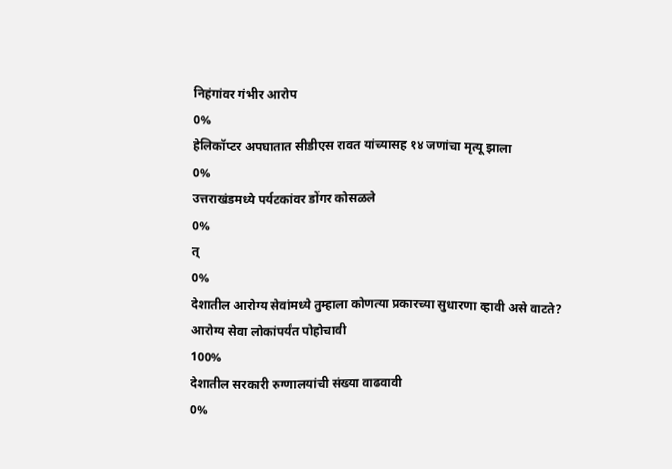निहंगांवर गंभीर आरोप
0%
हेलिकॉप्टर अपघातात सीडीएस रावत यांच्यासह १४ जणांचा मृत्यू झाला
0%
उत्तराखंडमध्ये पर्यटकांवर डोंगर कोसळले
0%
त्
0%
देशातील आरोग्य सेवांमध्ये तुम्हाला कोणत्या प्रकारच्या सुधारणा व्हावी असे वाटते?
आरोग्य सेवा लोकांपर्यंत पोहोचावी
100%
देशातील सरकारी रुग्णालयांची संख्या वाढवावी
0%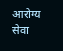आरोग्य सेवा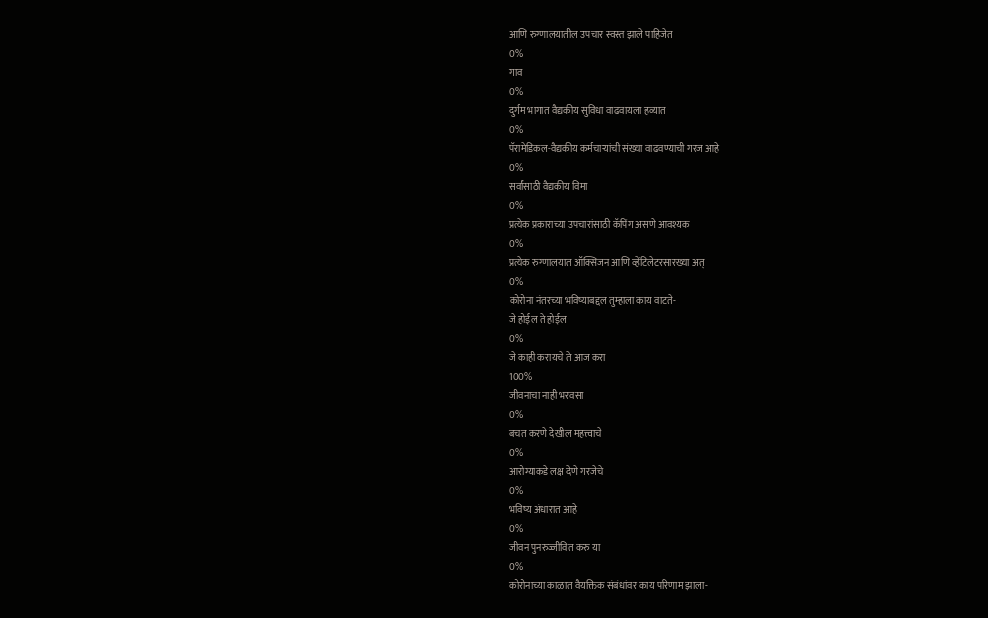आणि रुग्णालयातील उपचार स्वस्त झाले पाहिजेत
0%
गाव
0%
दुर्गम भागात वैद्यकीय सुविधा वाढवायला हव्यात
0%
पॅरामेडिकल-वैद्यकीय कर्मचाऱ्यांची संख्या वाढवण्याची गरज आहे
0%
सर्वांसाठी वैद्यकीय विमा
0%
प्रत्येक प्रकाराच्या उपचारांसाठी कॅपिंग असणे आवश्यक
0%
प्रत्येक रुग्णालयात ऑक्सिजन आणि व्हेंटिलेटरसारख्या अत्
0%
कोरोना नंतरच्या भविष्याबद्दल तुम्हाला काय वाटते-
जे होईल ते होईल
0%
जे काही करायचे ते आज करा
100%
जीवनाचा नाही भरवसा
0%
बचत करणे देखील महत्त्वाचे
0%
आरोग्याकडे लक्ष देणे गरजेचे
0%
भविष्य अंधारात आहे
0%
जीवन पुनरुज्जीवित करु या
0%
कोरोनाच्या काळात वैयक्तिक संबंधांवर काय परिणाम झाला-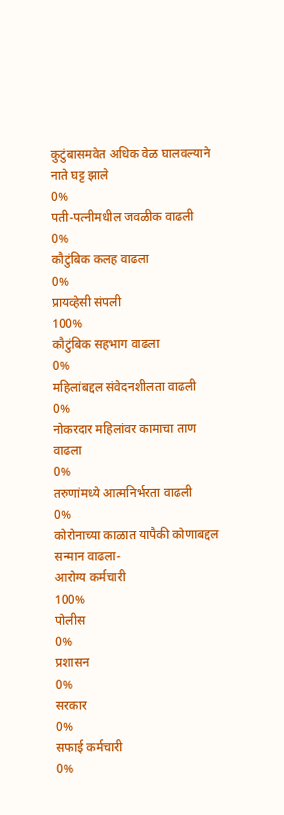कुटुंबासमवेत अधिक वेळ घालवल्याने नाते घट्ट झाले
0%
पती-पत्नीमधील जवळीक वाढली
0%
कौटुंबिक कलह वाढला
0%
प्रायव्हेसी संपली
100%
कौटुंबिक सहभाग वाढला
0%
महिलांबद्दल संवेदनशीलता वाढली
0%
नोकरदार महिलांवर कामाचा ताण वाढला
0%
तरुणांमध्ये आत्मनिर्भरता वाढली
0%
कोरोनाच्या काळात यापैकी कोणाबद्दल सन्मान वाढला-
आरोग्य कर्मचारी
100%
पोलीस
0%
प्रशासन
0%
सरकार
0%
सफाई कर्मचारी
0%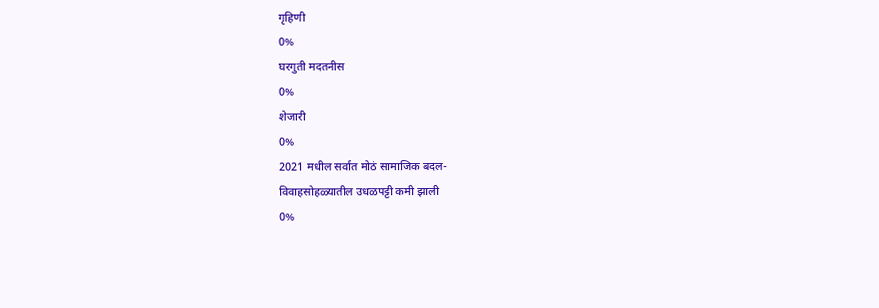गृहिणी
0%
घरगुती मदतनीस
0%
शेजारी
0%
2021 मधील सर्वात मोठं सामाजिक बदल-
विवाहसोहळ्यातील उधळपट्टी कमी झाली
0%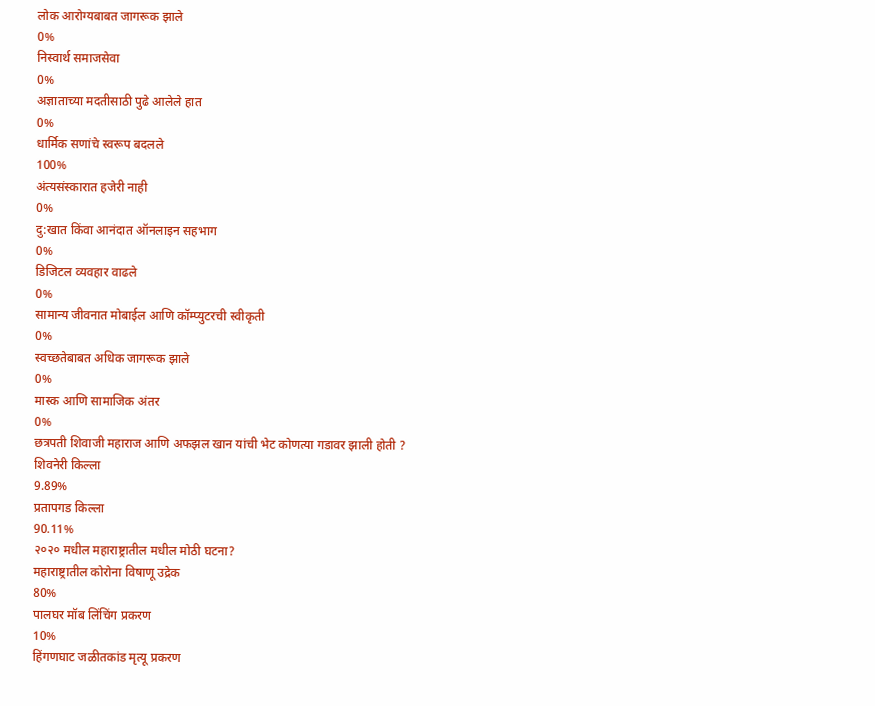लोक आरोग्यबाबत जागरूक झाले
0%
निस्वार्थ समाजसेवा
0%
अज्ञाताच्या मदतीसाठी पुढे आलेले हात
0%
धार्मिक सणांचे स्वरूप बदलले
100%
अंत्यसंस्कारात हजेरी नाही
0%
दु:खात किंवा आनंदात ऑनलाइन सहभाग
0%
डिजिटल व्यवहार वाढले
0%
सामान्य जीवनात मोबाईल आणि कॉम्प्युटरची स्वीकृती
0%
स्वच्छतेबाबत अधिक जागरूक झाले
0%
मास्क आणि सामाजिक अंतर
0%
छत्रपती शिवाजी महाराज आणि अफझल खान यांची भेट कोणत्या गडावर झाली होती ?
शिवनेरी किल्ला
9.89%
प्रतापगड किल्ला
90.11%
२०२० मधील महाराष्ट्रातील मधील मोठी घटना?
महाराष्ट्रातील कोरोना विषाणू उद्रेक
80%
पालघर मॉब लिंचिंग प्रकरण
10%
हिंगणघाट जळीतकांड मृत्यू प्रकरण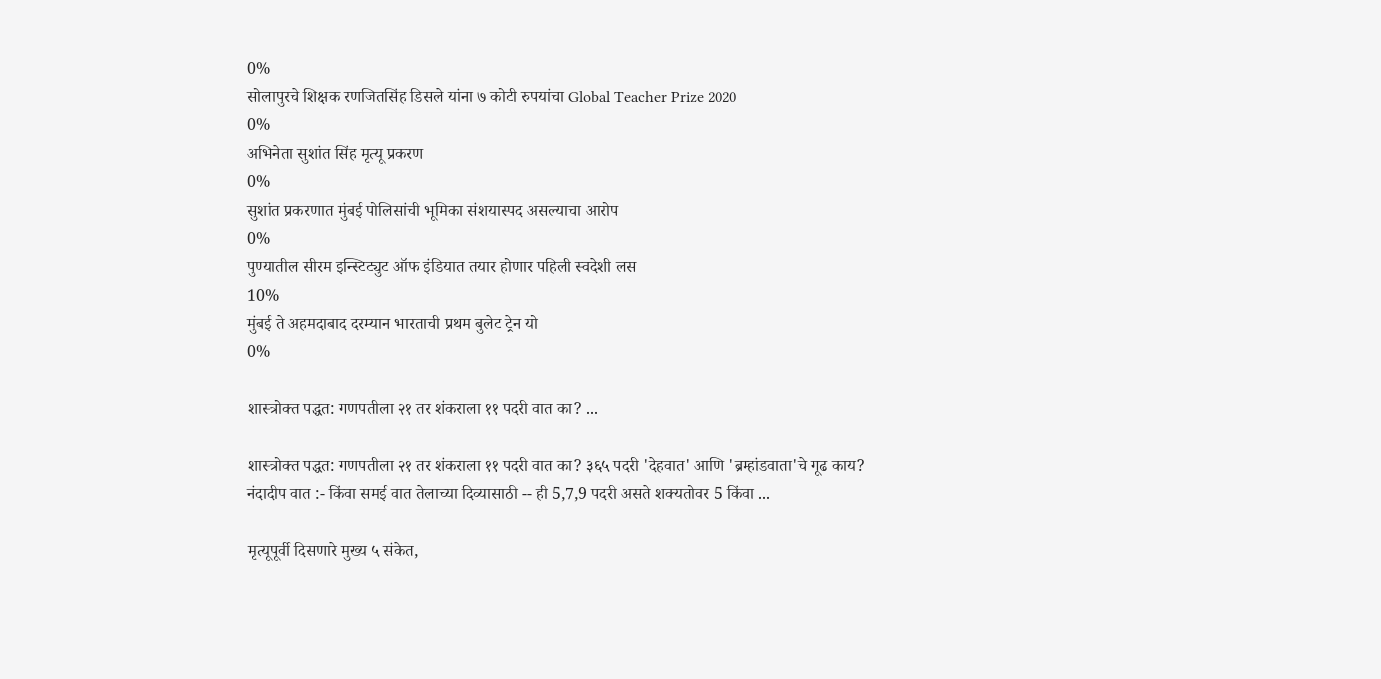0%
सोलापुरचे शिक्षक रणजितसिंह डिसले यांना ७ कोटी रुपयांचा Global Teacher Prize 2020
0%
अभिनेता सुशांत सिंह मृत्यू प्रकरण
0%
सुशांत प्रकरणात मुंबई पोलिसांची भूमिका संशयास्पद असल्याचा आरोप
0%
पुण्यातील सीरम इन्स्टिट्युट ऑफ इंडियात तयार होणार पहिली स्वदेशी लस
10%
मुंबई ते अहमदाबाद दरम्यान भारताची प्रथम बुलेट ट्रेन यो
0%

शास्त्रोक्त पद्धत: गणपतीला २१ तर शंकराला ११ पदरी वात का? ...

शास्त्रोक्त पद्धत: गणपतीला २१ तर शंकराला ११ पदरी वात का? ३६५ पदरी 'देहवात' आणि 'ब्रम्हांडवाता'चे गूढ काय?
नंदादीप वात :- किंवा समई वात तेलाच्या दिव्यासाठी -- ही 5,7,9 पदरी असते शक्यतोवर 5 किंवा ...

मृत्यूपूर्वी दिसणारे मुख्य ५ संकेत,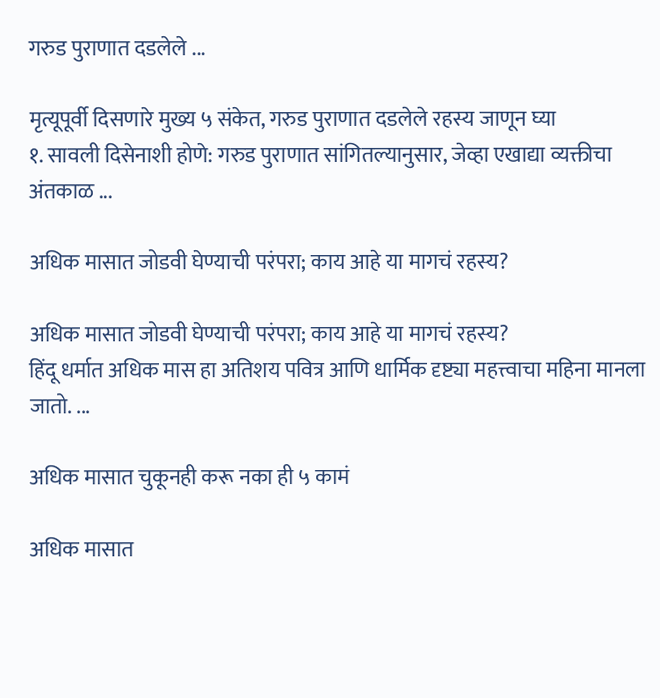गरुड पुराणात दडलेले ...

मृत्यूपूर्वी दिसणारे मुख्य ५ संकेत, गरुड पुराणात दडलेले रहस्य जाणून घ्या
१. सावली दिसेनाशी होणे: गरुड पुराणात सांगितल्यानुसार, जेव्हा एखाद्या व्यक्तीचा अंतकाळ ...

अधिक मासात जोडवी घेण्याची परंपरा; काय आहे या मागचं रहस्य?

अधिक मासात जोडवी घेण्याची परंपरा; काय आहे या मागचं रहस्य?
हिंदू धर्मात अधिक मास हा अतिशय पवित्र आणि धार्मिक दृष्ट्या महत्त्वाचा महिना मानला जातो. ...

अधिक मासात चुकूनही करू नका ही ५ कामं

अधिक मासात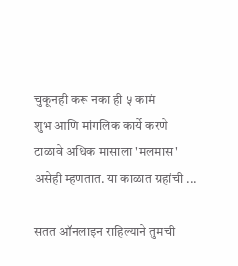चुकूनही करू नका ही ५ कामं
शुभ आणि मांगलिक कार्ये करणे टाळावे अधिक मासाला 'मलमास' असेही म्हणतात. या काळात ग्रहांची ...

सतत ऑनलाइन राहिल्याने तुमची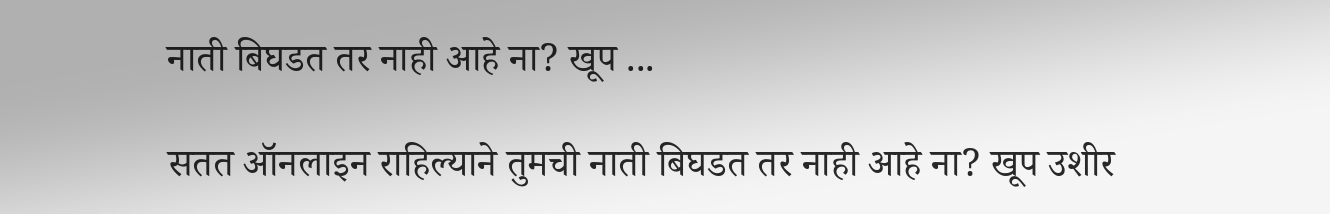नाती बिघडत तर नाही आहे ना? खूप ...

सतत ऑनलाइन राहिल्याने तुमची नाती बिघडत तर नाही आहे ना? खूप उशीर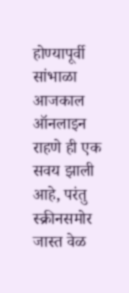होण्यापूर्वी सांभाळा
आजकाल ऑनलाइन राहणे ही एक सवय झाली आहे, परंतु स्क्रीनसमोर जास्त वेळ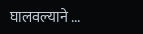घालवल्याने ...